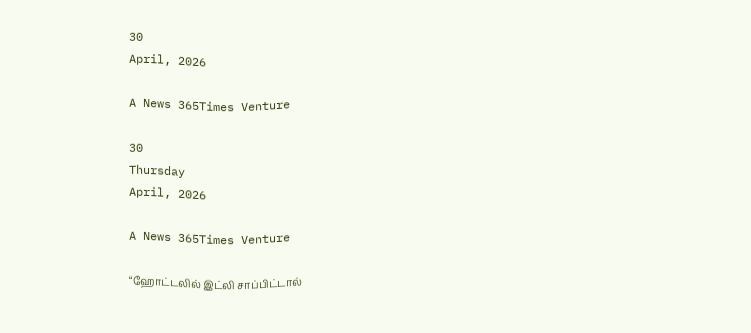30
April, 2026

A News 365Times Venture

30
Thursday
April, 2026

A News 365Times Venture

“ஹோட்டலில் இட்லி சாப்பிட்டால்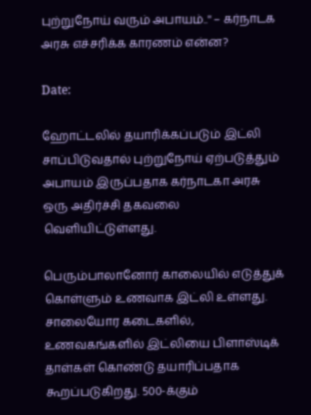புற்றுநோய் வரும் அபாயம்..'' – கர்நாடக அரசு எச்சரிக்க காரணம் என்ன?

Date:

ஹோட்டலில் தயாரிக்கப்படும் இட்லி சாப்பிடுவதால் புற்றுநோய் ஏற்படுத்தும் அபாயம் இருப்பதாக கர்நாடகா அரசு ஒரு அதிர்ச்சி தகவலை வெளியிட்டுள்ளது.

பெரும்பாலானோர் காலையில் எடுத்துக் கொள்ளும் உணவாக இட்லி உள்ளது. சாலையோர கடைகளில், உணவகங்களில் இட்லியை பிளாஸ்டிக் தாள்கள் கொண்டு தயாரிப்பதாக கூறப்படுகிறது. 500-க்கும்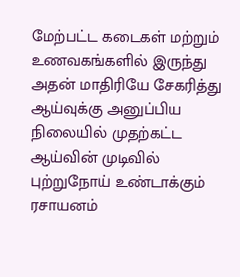மேற்பட்ட கடைகள் மற்றும் உணவகங்களில் இருந்து அதன் மாதிரியே சேகரித்து ஆய்வுக்கு அனுப்பிய நிலையில் முதற்கட்ட ஆய்வின் முடிவில் புற்றுநோய் உண்டாக்கும் ரசாயனம்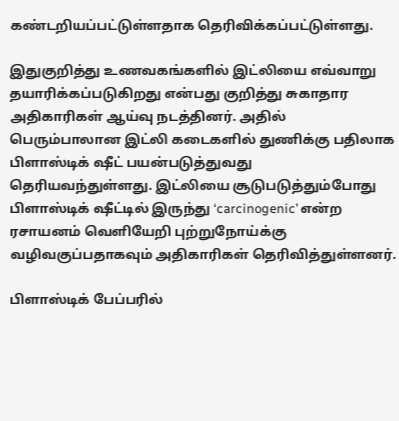கண்டறியப்பட்டுள்ளதாக தெரிவிக்கப்பட்டுள்ளது.

இதுகுறித்து உணவகங்களில் இட்லியை எவ்வாறு தயாரிக்கப்படுகிறது என்பது குறித்து சுகாதார அதிகாரிகள் ஆய்வு நடத்தினர். அதில் பெரும்பாலான இட்லி கடைகளில் துணிக்கு பதிலாக பிளாஸ்டிக் ஷீட் பயன்படுத்துவது தெரியவந்துள்ளது. இட்லியை சூடுபடுத்தும்போது பிளாஸ்டிக் ஷீட்டில் இருந்து ‘carcinogenic’ என்ற ரசாயனம் வெளியேறி புற்றுநோய்க்கு வழிவகுப்பதாகவும் அதிகாரிகள் தெரிவித்துள்ளனர்.

பிளாஸ்டிக் பேப்பரில்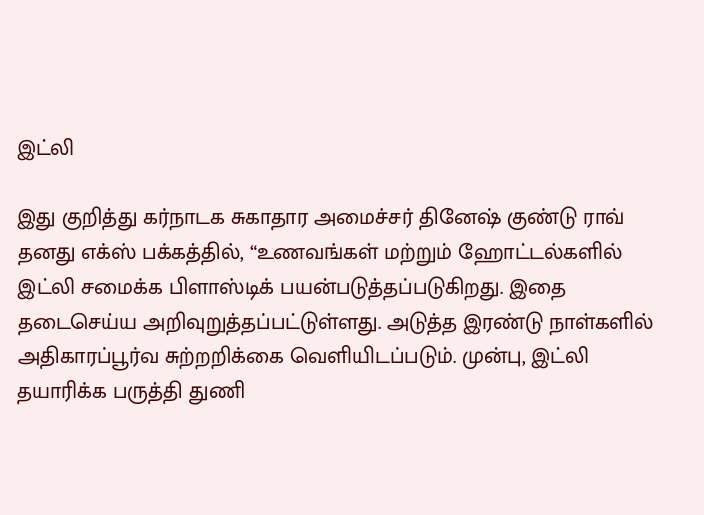இட்லி

இது குறித்து கர்நாடக சுகாதார அமைச்சர் தினேஷ் குண்டு ராவ் தனது எக்ஸ் பக்கத்தில், “உணவங்கள் மற்றும் ஹோட்டல்களில் இட்லி சமைக்க பிளாஸ்டிக் பயன்படுத்தப்படுகிறது. இதை தடைசெய்ய அறிவுறுத்தப்பட்டுள்ளது. அடுத்த இரண்டு நாள்களில் அதிகாரப்பூர்வ சுற்றறிக்கை வெளியிடப்படும். முன்பு, இட்லி தயாரிக்க பருத்தி துணி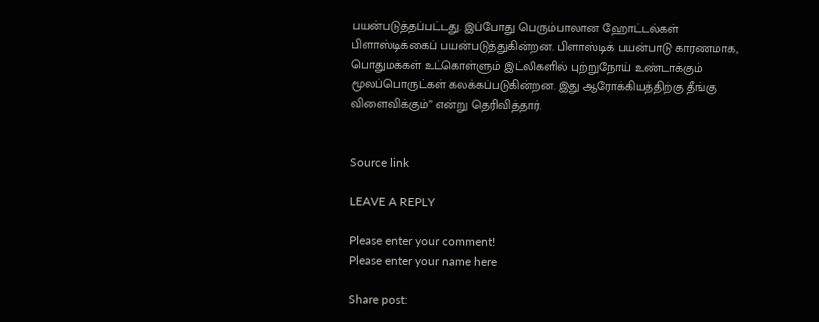பயன்படுத்தப்பட்டது. இப்போது பெரும்பாலான ஹோட்டல்கள் பிளாஸ்டிக்கைப் பயன்படுத்துகின்றன. பிளாஸ்டிக் பயன்பாடு காரணமாக, பொதுமக்கள் உட்கொள்ளும் இட்லிகளில் புற்றுநோய் உண்டாக்கும் மூலப்பொருட்கள் கலக்கப்படுகின்றன. இது ஆரோக்கியத்திற்கு தீங்கு விளைவிக்கும்” என்று தெரிவித்தார்.


Source link

LEAVE A REPLY

Please enter your comment!
Please enter your name here

Share post: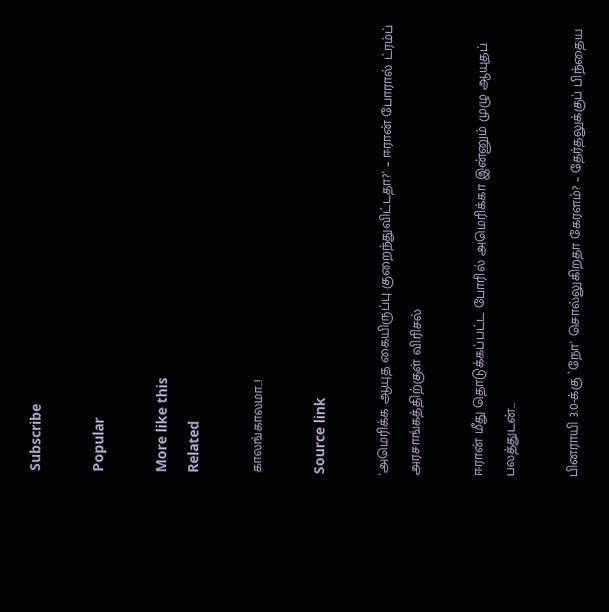Subscribe

Popular

More like this
Related

காலங்காலமா..!

Source link

'அமெரிக்க ஆயுத கையிருப்பு குறைந்துவிட்டதா?' – ஈரான் போரால் ட்ரம்ப் அரசாங்கத்திற்குள் விரிசல்

ஈரான் மீது தொடுக்கப்பட்ட போரில் அமெரிக்கா இன்னும் முழு ஆயுதப் பலத்துடன்...

பினராயி 3.0-க்கு `நோ' சொல்லுகிறதா கேரளம்? – தேர்தலுக்குப் பிந்தைய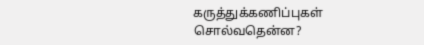கருத்துக்கணிப்புகள் சொல்வதென்ன?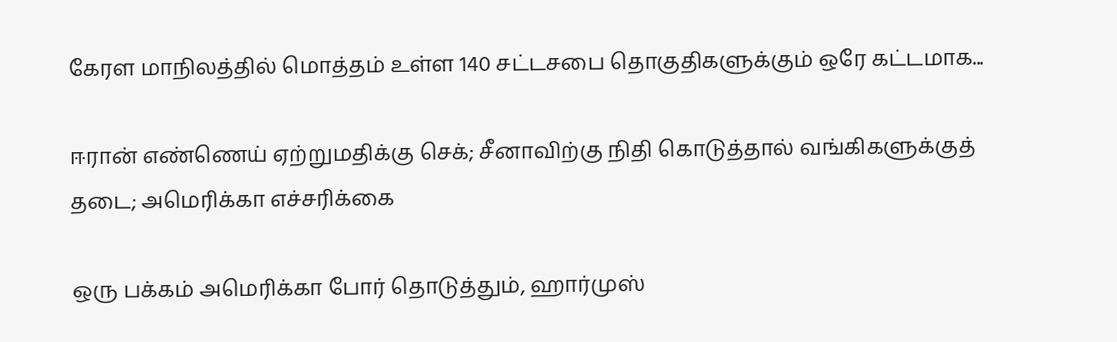கேரள மாநிலத்தில் மொத்தம் உள்ள 140 சட்டசபை தொகுதிகளுக்கும் ஒரே கட்டமாக...

ஈரான் எண்ணெய் ஏற்றுமதிக்கு செக்; சீனாவிற்கு நிதி கொடுத்தால் வங்கிகளுக்குத் தடை; அமெரிக்கா எச்சரிக்கை

ஒரு பக்கம் அமெரிக்கா போர் தொடுத்தும், ஹார்முஸ்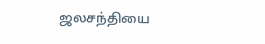ஜலசந்தியை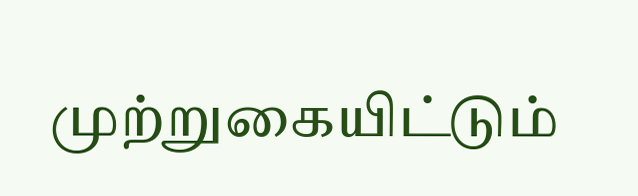முற்றுகையிட்டும்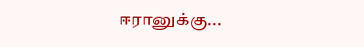ஈரானுக்கு...